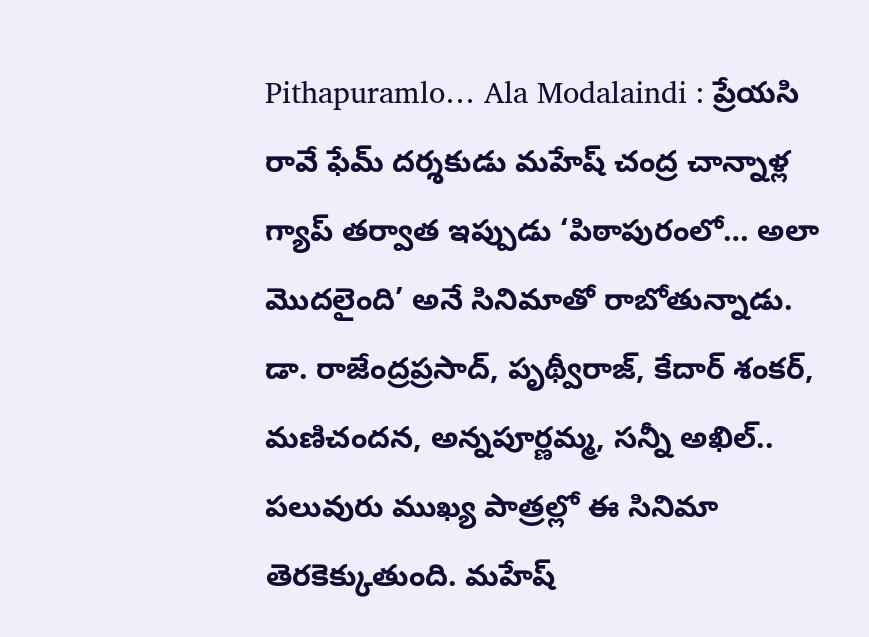Pithapuramlo… Ala Modalaindi : ప్రేయసి రావే ఫేమ్ దర్శకుడు మహేష్ చంద్ర చాన్నాళ్ల గ్యాప్ తర్వాత ఇప్పుడు ‘పిఠాపురంలో… అలా మొదలైంది’ అనే సినిమాతో రాబోతున్నాడు. డా. రాజేంద్రప్రసాద్, పృథ్వీరాజ్, కేదార్ శంకర్, మణిచందన, అన్నపూర్ణమ్మ, సన్నీ అఖిల్.. పలువురు ముఖ్య పాత్రల్లో ఈ సినిమా తెరకెక్కుతుంది. మహేష్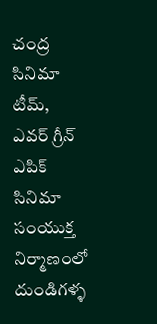చంద్ర సినిమా టీమ్, ఎవర్ గ్రీన్ ఎపిక్ సినిమా సంయుక్త నిర్మాణంలో దుండిగళ్ళ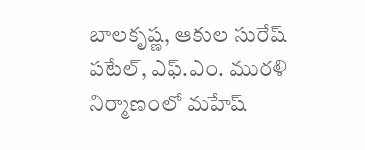బాలకృష్ణ, ఆకుల సురేష్ పటేల్, ఎఫ్.ఎం. మురళి నిర్మాణంలో మహేష్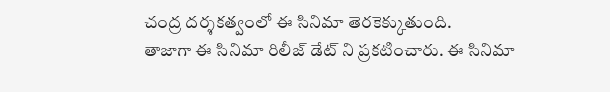చంద్ర దర్శకత్వంలో ఈ సినిమా తెరకెక్కుతుంది.
తాజాగా ఈ సినిమా రిలీజ్ డేట్ ని ప్రకటించారు. ఈ సినిమా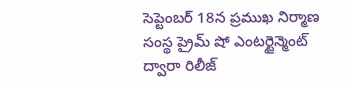సెప్టెంబర్ 18న ప్రముఖ నిర్మాణ సంస్థ ప్రైమ్ షో ఎంటర్టైన్మెంట్ ద్వారా రిలీజ్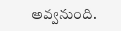అవ్వనుంది.